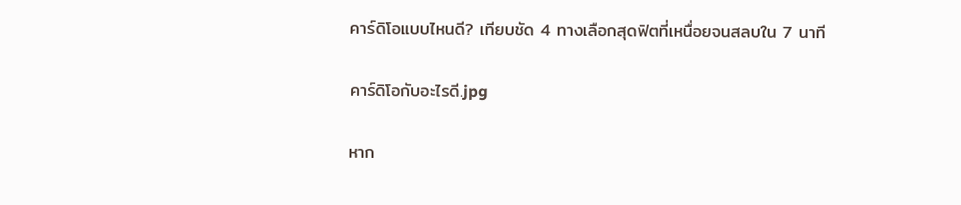คาร์ดิโอแบบไหนดี? เทียบชัด 4 ทางเลือกสุดฟิตที่เหนื่อยจนสลบใน 7 นาที

คาร์ดิโอกับอะไรดี.jpg

หาก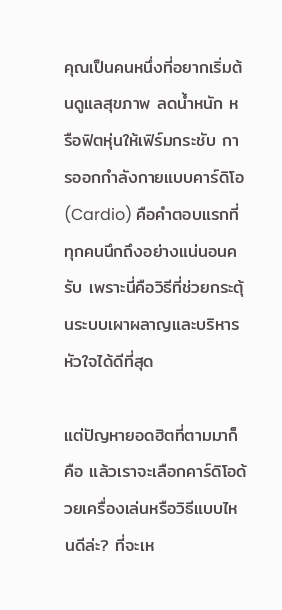คุณเป็นคนหนึ่งที่อยากเริ่มต้นดูแลสุขภาพ ลดน้ำหนัก หรือฟิตหุ่นให้เฟิร์มกระชับ การออกกำลังกายแบบคาร์ดิโอ (Cardio) คือคำตอบแรกที่ทุกคนนึกถึงอย่างแน่นอนครับ เพราะนี่คือวิธีที่ช่วยกระตุ้นระบบเผาผลาญและบริหารหัวใจได้ดีที่สุด

แต่ปัญหายอดฮิตที่ตามมาก็คือ แล้วเราจะเลือกคาร์ดิโอด้วยเครื่องเล่นหรือวิธีแบบไหนดีล่ะ? ที่จะเห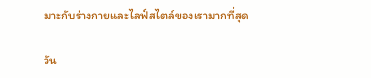มาะกับร่างกายและไลฟ์สไตล์ของเรามากที่สุด

วัน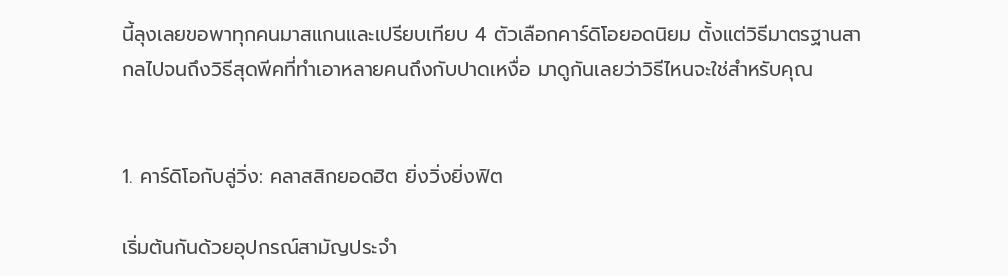นี้ลุงเลยขอพาทุกคนมาสแกนและเปรียบเทียบ 4 ตัวเลือกคาร์ดิโอยอดนิยม ตั้งแต่วิธีมาตรฐานสากลไปจนถึงวิธีสุดพีคที่ทำเอาหลายคนถึงกับปาดเหงื่อ มาดูกันเลยว่าวิธีไหนจะใช่สำหรับคุณ


1. คาร์ดิโอกับลู่วิ่ง: คลาสสิกยอดฮิต ยิ่งวิ่งยิ่งฟิต

เริ่มต้นกันด้วยอุปกรณ์สามัญประจำ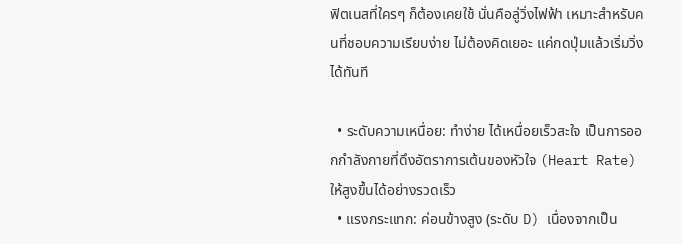ฟิตเนสที่ใครๆ ก็ต้องเคยใช้ นั่นคือลู่วิ่งไฟฟ้า เหมาะสำหรับคนที่ชอบความเรียบง่าย ไม่ต้องคิดเยอะ แค่กดปุ่มแล้วเริ่มวิ่งได้ทันที

  • ระดับความเหนื่อย: ทำง่าย ได้เหนื่อยเร็วสะใจ เป็นการออกกำลังกายที่ดึงอัตราการเต้นของหัวใจ (Heart Rate) ให้สูงขึ้นได้อย่างรวดเร็ว
  • แรงกระแทก: ค่อนข้างสูง (ระดับ D) เนื่องจากเป็น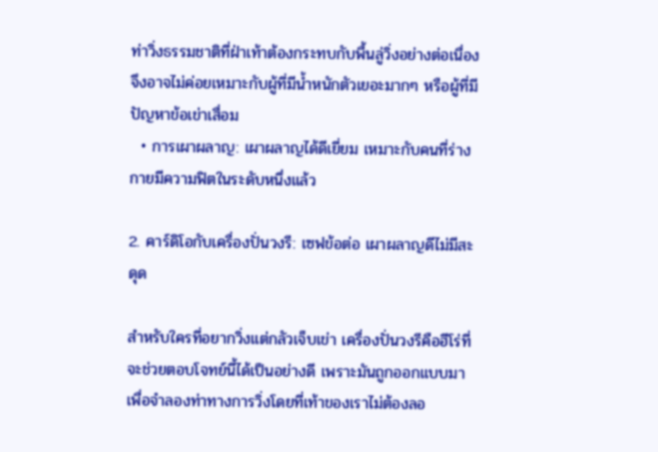ท่าวิ่งธรรมชาติที่ฝ่าเท้าต้องกระทบกับพื้นลู่วิ่งอย่างต่อเนื่อง จึงอาจไม่ค่อยเหมาะกับผู้ที่มีน้ำหนักตัวเยอะมากๆ หรือผู้ที่มีปัญหาข้อเข่าเสื่อม
  • การเผาผลาญ: เผาผลาญได้ดีเยี่ยม เหมาะกับคนที่ร่างกายมีความฟิตในระดับหนึ่งแล้ว

2. คาร์ดิโอกับเครื่องปั่นวงรี: เซฟข้อต่อ เผาผลาญดีไม่มีสะดุด

สำหรับใครที่อยากวิ่งแต่กลัวเจ็บเข่า เครื่องปั่นวงรีคือฮีโร่ที่จะช่วยตอบโจทย์นี้ได้เป็นอย่างดี เพราะมันถูกออกแบบมาเพื่อจำลองท่าทางการวิ่งโดยที่เท้าของเราไม่ต้องลอ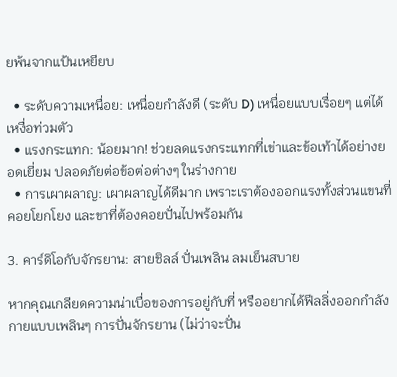ยพ้นจากแป้นเหยียบ

  • ระดับความเหนื่อย: เหนื่อยกำลังดี (ระดับ D) เหนื่อยแบบเรื่อยๆ แต่ได้เหงื่อท่วมตัว
  • แรงกระแทก: น้อยมาก! ช่วยลดแรงกระแทกที่เข่าและข้อเท้าได้อย่างยอดเยี่ยม ปลอดภัยต่อข้อต่อต่างๆ ในร่างกาย
  • การเผาผลาญ: เผาผลาญได้ดีมาก เพราะเราต้องออกแรงทั้งส่วนแขนที่คอยโยกโยง และขาที่ต้องคอยปั่นไปพร้อมกัน

3. คาร์ดิโอกับจักรยาน: สายชิลล์ ปั่นเพลิน ลมเย็นสบาย

หากคุณเกลียดความน่าเบื่อของการอยู่กับที่ หรืออยากได้ฟีลลิ่งออกกำลังกายแบบเพลินๆ การปั่นจักรยาน (ไม่ว่าจะปั่น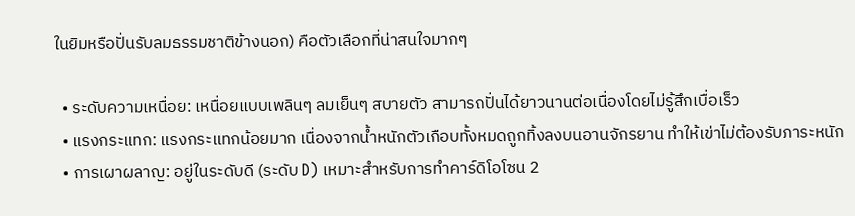ในยิมหรือปั่นรับลมธรรมชาติข้างนอก) คือตัวเลือกที่น่าสนใจมากๆ

  • ระดับความเหนื่อย: เหนื่อยแบบเพลินๆ ลมเย็นๆ สบายตัว สามารถปั่นได้ยาวนานต่อเนื่องโดยไม่รู้สึกเบื่อเร็ว
  • แรงกระแทก: แรงกระแทกน้อยมาก เนื่องจากน้ำหนักตัวเกือบทั้งหมดถูกทิ้งลงบนอานจักรยาน ทำให้เข่าไม่ต้องรับภาระหนัก
  • การเผาผลาญ: อยู่ในระดับดี (ระดับ D) เหมาะสำหรับการทำคาร์ดิโอโซน 2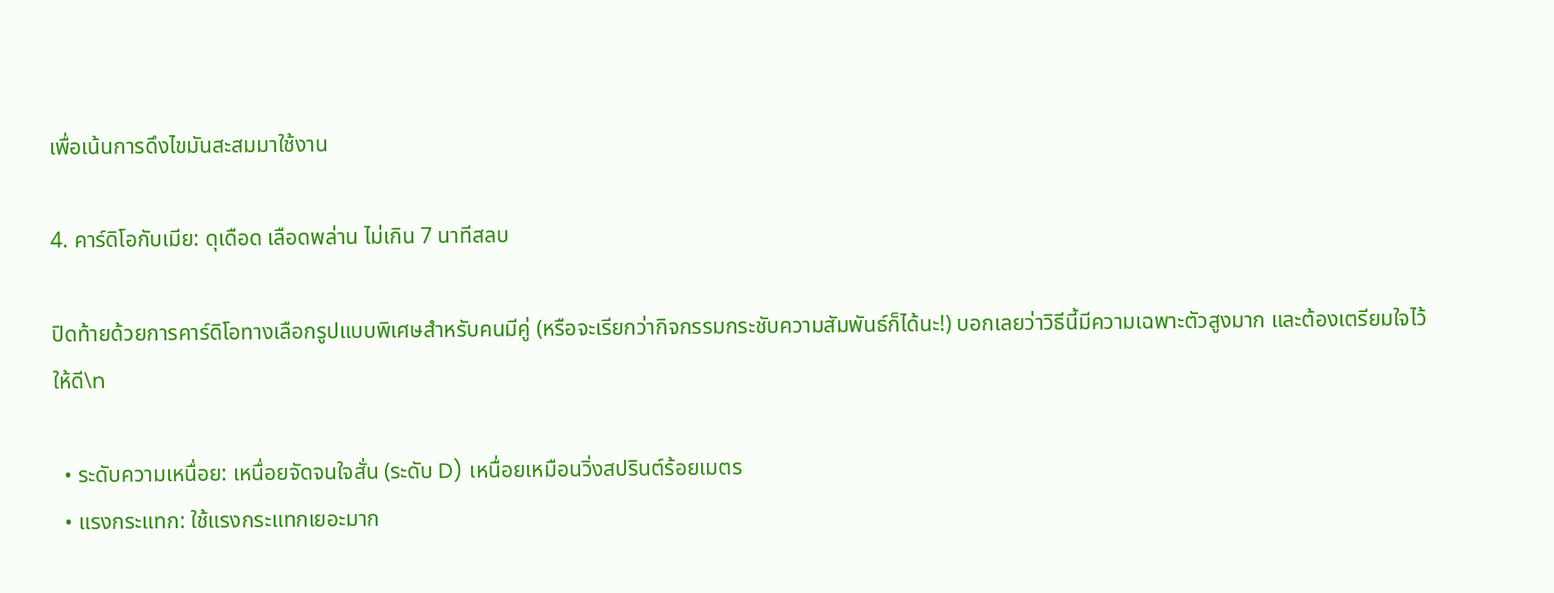เพื่อเน้นการดึงไขมันสะสมมาใช้งาน

4. คาร์ดิโอกับเมีย: ดุเดือด เลือดพล่าน ไม่เกิน 7 นาทีสลบ

ปิดท้ายด้วยการคาร์ดิโอทางเลือกรูปแบบพิเศษสำหรับคนมีคู่ (หรือจะเรียกว่ากิจกรรมกระชับความสัมพันธ์ก็ได้นะ!) บอกเลยว่าวิธีนี้มีความเฉพาะตัวสูงมาก และต้องเตรียมใจไว้ให้ดี\n

  • ระดับความเหนื่อย: เหนื่อยจัดจนใจสั่น (ระดับ D) เหนื่อยเหมือนวิ่งสปรินต์ร้อยเมตร
  • แรงกระแทก: ใช้แรงกระแทกเยอะมาก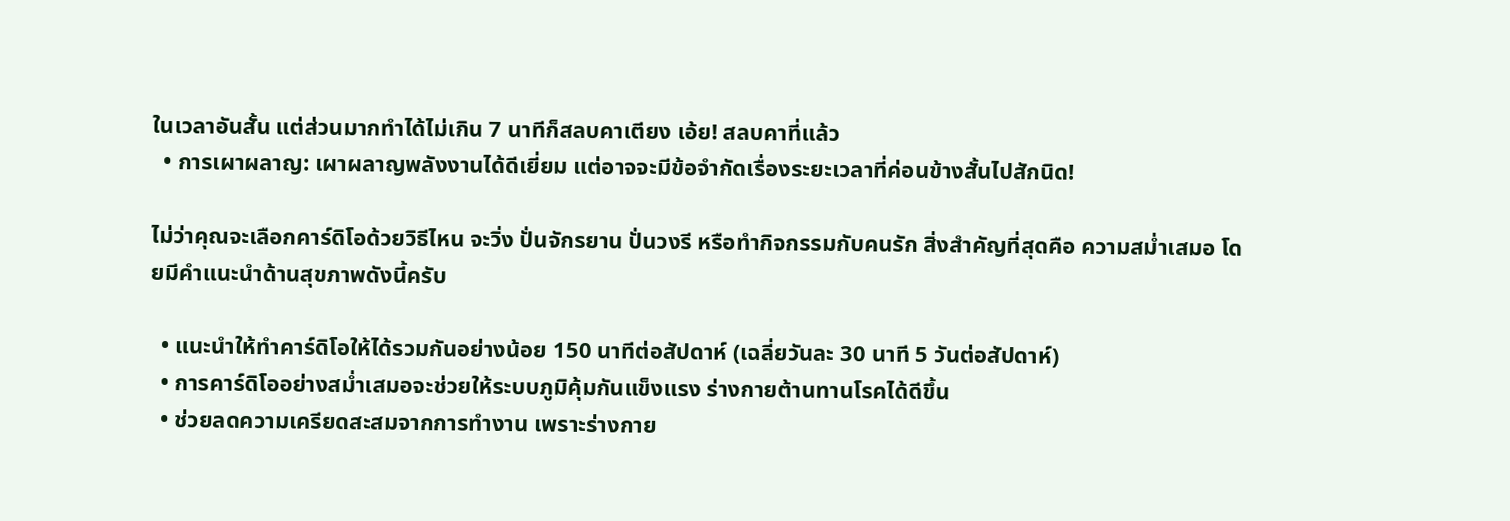ในเวลาอันสั้น แต่ส่วนมากทำได้ไม่เกิน 7 นาทีก็สลบคาเตียง เอ้ย! สลบคาที่แล้ว
  • การเผาผลาญ: เผาผลาญพลังงานได้ดีเยี่ยม แต่อาจจะมีข้อจำกัดเรื่องระยะเวลาที่ค่อนข้างสั้นไปสักนิด!

ไม่ว่าคุณจะเลือกคาร์ดิโอด้วยวิธีไหน จะวิ่ง ปั่นจักรยาน ปั่นวงรี หรือทำกิจกรรมกับคนรัก สิ่งสำคัญที่สุดคือ ความสม่ำเสมอ โดยมีคำแนะนำด้านสุขภาพดังนี้ครับ

  • แนะนำให้ทำคาร์ดิโอให้ได้รวมกันอย่างน้อย 150 นาทีต่อสัปดาห์ (เฉลี่ยวันละ 30 นาที 5 วันต่อสัปดาห์)
  • การคาร์ดิโออย่างสม่ำเสมอจะช่วยให้ระบบภูมิคุ้มกันแข็งแรง ร่างกายต้านทานโรคได้ดีขึ้น
  • ช่วยลดความเครียดสะสมจากการทำงาน เพราะร่างกาย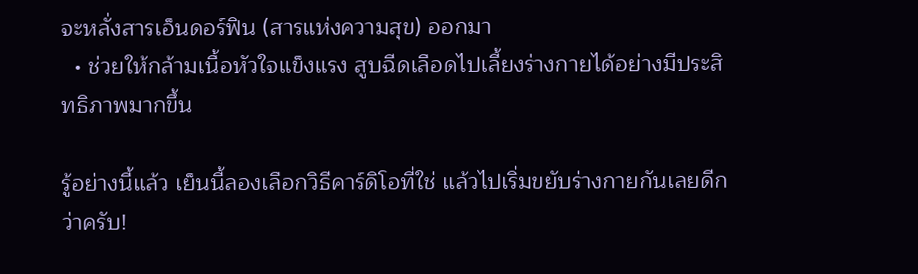จะหลั่งสารเอ็นดอร์ฟิน (สารแห่งความสุข) ออกมา
  • ช่วยให้กล้ามเนื้อหัวใจแข็งแรง สูบฉีดเลือดไปเลี้ยงร่างกายได้อย่างมีประสิทธิภาพมากขึ้น

รู้อย่างนี้แล้ว เย็นนี้ลองเลือกวิธีคาร์ดิโอที่ใช่ แล้วไปเริ่มขยับร่างกายกันเลยดีกว่าครับ!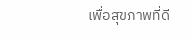เพื่อสุขภาพที่ดี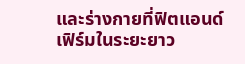และร่างกายที่ฟิตแอนด์เฟิร์มในระยะยาว